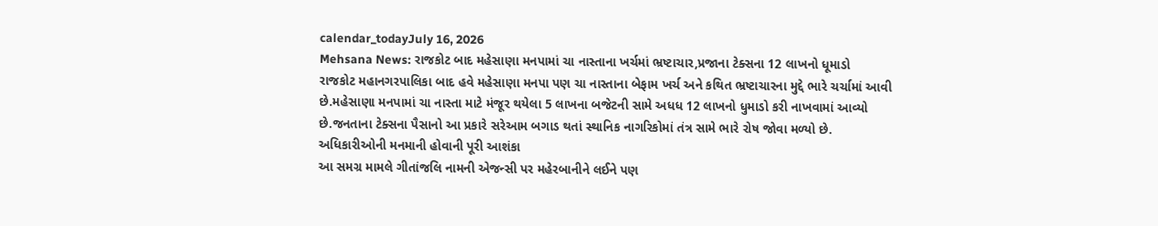calendar_todayJuly 16, 2026
Mehsana News: રાજકોટ બાદ મહેસાણા મનપામાં ચા નાસ્તાના ખર્ચમાં ભ્રષ્ટાચાર,પ્રજાના ટેક્સના 12 લાખનો ધૂમાડો
રાજકોટ મહાનગરપાલિકા બાદ હવે મહેસાણા મનપા પણ ચા નાસ્તાના બેફામ ખર્ચ અને કથિત ભ્રષ્ટાચારના મુદ્દે ભારે ચર્ચામાં આવી છે.મહેસાણા મનપામાં ચા નાસ્તા માટે મંજૂર થયેલા 5 લાખના બજેટની સામે અધધ 12 લાખનો ધુમાડો કરી નાખવામાં આવ્યો છે.જનતાના ટેક્સના પૈસાનો આ પ્રકારે સરેઆમ બગાડ થતાં સ્થાનિક નાગરિકોમાં તંત્ર સામે ભારે રોષ જોવા મળ્યો છે.
અધિકારીઓની મનમાની હોવાની પૂરી આશંકા
આ સમગ્ર મામલે ગીતાંજલિ નામની એજન્સી પર મહેરબાનીને લઈને પણ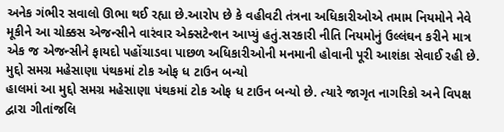અનેક ગંભીર સવાલો ઊભા થઈ રહ્યા છે.આરોપ છે કે વહીવટી તંત્રના અધિકારીઓએ તમામ નિયમોને નેવે મૂકીને આ ચોક્કસ એજન્સીને વારંવાર એક્સટેન્શન આપ્યું હતું.સરકારી નીતિ નિયમોનું ઉલ્લંઘન કરીને માત્ર એક જ એજન્સીને ફાયદો પહોંચાડવા પાછળ અધિકારીઓની મનમાની હોવાની પૂરી આશંકા સેવાઈ રહી છે.
મુદ્દો સમગ્ર મહેસાણા પંથકમાં ટોક ઓફ ધ ટાઉન બન્યો
હાલમાં આ મુદ્દો સમગ્ર મહેસાણા પંથકમાં ટોક ઓફ ધ ટાઉન બન્યો છે. ત્યારે જાગૃત નાગરિકો અને વિપક્ષ દ્વારા ગીતાંજલિ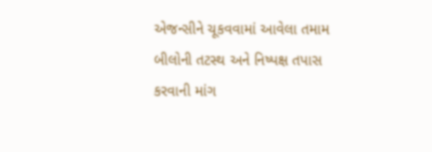એજન્સીને ચૂકવવામાં આવેલા તમામ બીલોની તટસ્થ અને નિષ્પક્ષ તપાસ કરવાની માંગ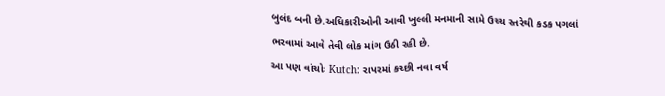બુલંદ બની છે.અધિકારીઓની આવી ખુલ્લી મનમાની સામે ઉચ્ચ સ્તરેથી કડક પગલાં ભરવામાં આવે તેવી લોક માંગ ઉઠી રહી છે.
આ પણ વાંચોઃ Kutch: રાપરમાં કચ્છી નવા વર્ષ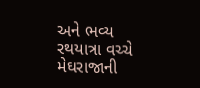અને ભવ્ય રથયાત્રા વચ્ચે મેઘરાજાની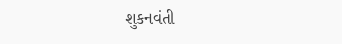શુકનવંતી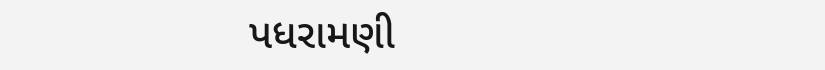પધરામણી